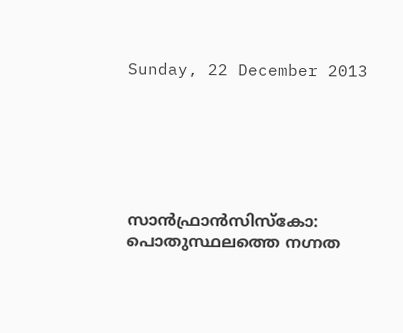Sunday, 22 December 2013






സാന്‍ഫ്രാന്‍സിസ്കോ: പൊതുസ്ഥലത്തെ നഗ്നത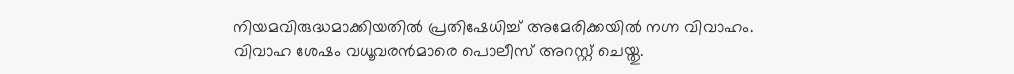നിയമവിരുദ്ധമാക്കിയതില്‍ പ്രതിഷേധിച്ച് അമേരിക്കയില്‍ നഗ്ന വിവാഹം. വിവാഹ ശേഷം വധൂവരന്‍മാരെ പൊലീസ് അറസ്റ്റ് ചെയ്തു.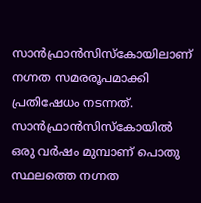സാന്‍ഫ്രാന്‍സിസ്കോയിലാണ് നഗ്നത സമരരൂപമാക്കി പ്രതിഷേധം നടന്നത്.
സാന്‍ഫ്രാന്‍സിസ്കോയില്‍ ഒരു വര്‍ഷം മുമ്പാണ് പൊതു സ്ഥലത്തെ നഗ്നത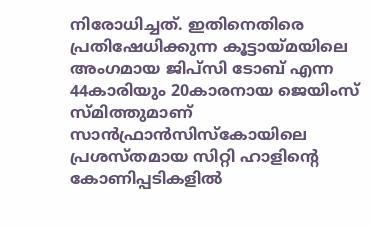നിരോധിച്ചത്. ഇതിനെതിരെ പ്രതിഷേധിക്കുന്ന കൂട്ടായ്മയിലെ അംഗമായ ജിപ്സി ടോബ് എന്ന 44കാരിയും 20കാരനായ ജെയിംസ് സ്മിത്തുമാണ് സാന്‍ഫ്രാന്‍സിസ്കോയിലെ പ്രശസ്തമായ സിറ്റി ഹാളിന്റെ കോണിപ്പടികളില്‍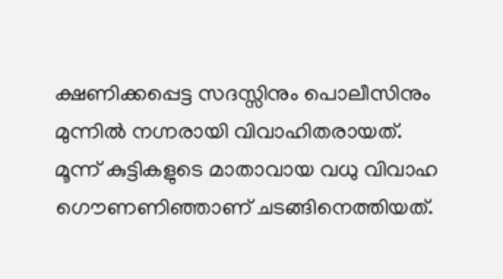ക്ഷണിക്കപ്പെട്ട സദസ്സിനും പൊലീസിനും മുന്നില്‍ നഗ്നരായി വിവാഹിതരായത്.
മൂന്ന് കുട്ടികളുടെ മാതാവായ വധു വിവാഹ ഗൌണണിഞ്ഞാണ് ചടങ്ങിനെത്തിയത്.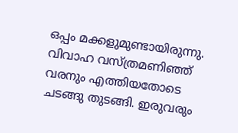ഒപ്പം മക്കളുമുണ്ടായിരുന്നു. വിവാഹ വസ്ത്രമണിഞ്ഞ് വരനും എത്തിയതോടെ ചടങ്ങു തുടങ്ങി. ഇരുവരും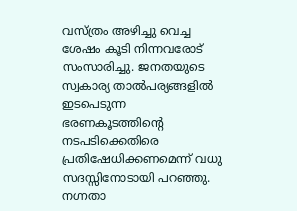വസ്ത്രം അഴിച്ചു വെച്ച ശേഷം കൂടി നിന്നവരോട് സംസാരിച്ചു. ജനതയുടെ സ്വകാര്യ താല്‍പര്യങ്ങളില്‍ ഇടപെടുന്ന ഭരണകൂടത്തിന്റെ നടപടിക്കെതിരെ പ്രതിഷേധിക്കണമെന്ന് വധു സദസ്സിനോടായി പറഞ്ഞു.
നഗ്നതാ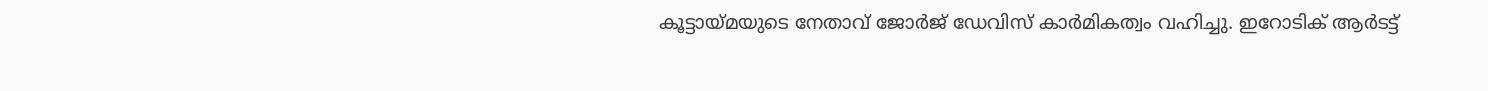കൂട്ടായ്മയുടെ നേതാവ് ജോര്‍ജ് ഡേവിസ് കാര്‍മികത്വം വഹിച്ചു. ഇറോടിക് ആര്‍ടട്ട്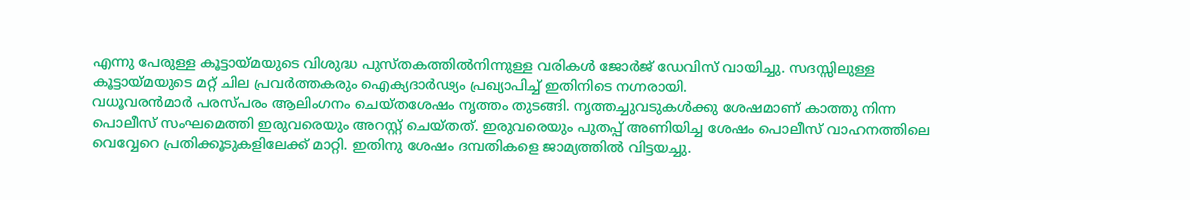എന്നു പേരുള്ള കൂട്ടായ്മയുടെ വിശുദ്ധ പുസ്തകത്തില്‍നിന്നുള്ള വരികള്‍ ജോര്‍ജ് ഡേവിസ് വായിച്ചു. സദസ്സിലുള്ള കൂട്ടായ്മയുടെ മറ്റ് ചില പ്രവര്‍ത്തകരും ഐക്യദാര്‍ഢ്യം പ്രഖ്യാപിച്ച് ഇതിനിടെ നഗ്നരായി.
വധൂവരന്‍മാര്‍ പരസ്പരം ആലിംഗനം ചെയ്തശേഷം നൃത്തം തുടങ്ങി. നൃത്തച്ചുവടുകള്‍ക്കു ശേഷമാണ് കാത്തു നിന്ന പൊലീസ് സംഘമെത്തി ഇരുവരെയും അറസ്റ്റ് ചെയ്തത്. ഇരുവരെയും പുതപ്പ് അണിയിച്ച ശേഷം പൊലീസ് വാഹനത്തിലെ വെവ്വേറെ പ്രതിക്കൂടുകളിലേക്ക് മാറ്റി. ഇതിനു ശേഷം ദമ്പതികളെ ജാമ്യത്തില്‍ വിട്ടയച്ചു.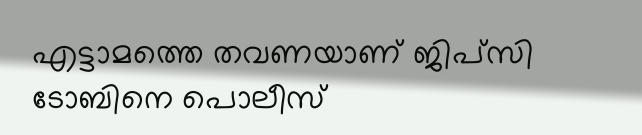എട്ടാമത്തെ തവണയാണ് ജിപ്സി ടോബിനെ പൊലീസ്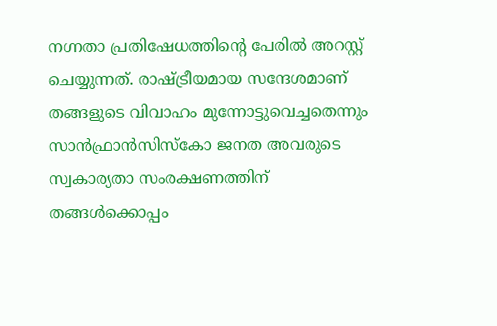നഗ്നതാ പ്രതിഷേധത്തിന്റെ പേരില്‍ അറസ്റ്റ് ചെയ്യുന്നത്. രാഷ്ട്രീയമായ സന്ദേശമാണ് തങ്ങളുടെ വിവാഹം മുന്നോട്ടുവെച്ചതെന്നും സാന്‍ഫ്രാന്‍സിസ്കോ ജനത അവരുടെ സ്വകാര്യതാ സംരക്ഷണത്തിന് തങ്ങള്‍ക്കൊപ്പം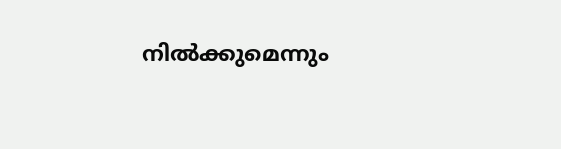നില്‍ക്കുമെന്നും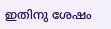ഇതിനു ശേഷം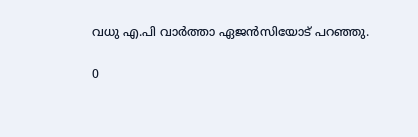വധു എ.പി വാര്‍ത്താ ഏജന്‍സിയോട് പറഞ്ഞു.

0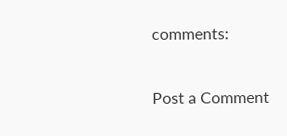comments:

Post a Comment